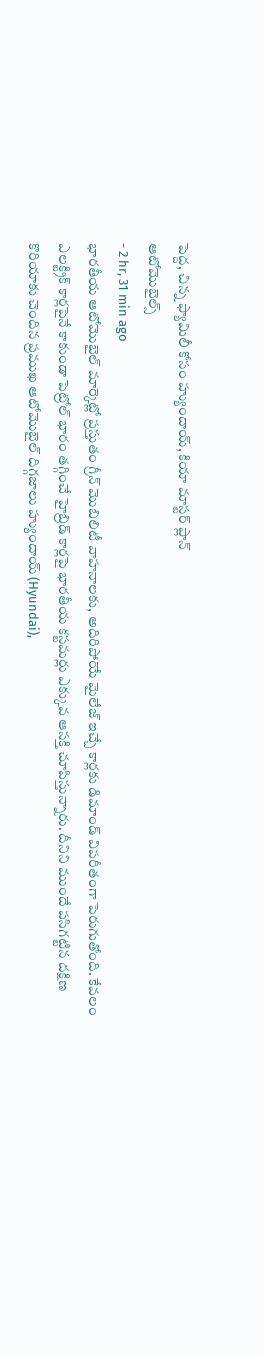పెద్ద, చిన్న ఫ్యామిలీ కోసం హ్యుందాయ్, కియా మాస్టర్ ప్లాన్
ఆటోమొబైల్స్
- 2 hr, 31 min ago
భారతీయ ఆటోమొబైల్ మార్కెట్లో ప్రస్తుతం గ్రీన్ మొబిలిటీ వాహనాలకు, అదిరిపోయే మైలేజ్ ఇచ్చే కార్లకు డిమాండ్ విపరీతంగా పెరుగుతోంది. కేవలం ఎలక్ట్రిక్ కార్లపైనే కాకుండా పెట్రోల్ భారం తగ్గించే హైబ్రిడ్ కార్లపై భారతీయ కస్టమర్లు ఎక్కువ ఆసక్తి చూపిస్తున్నారు. దీనిని ముందే పసిగట్టిన దక్షిణ కొరియాకు చెందిన ప్రముఖ ఆటోమొబైల్ దిగ్గజాలు హ్యుందాయ్ (Hyundai),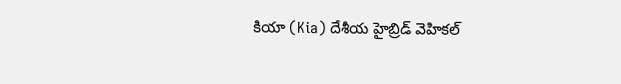కియా (Kia) దేశీయ హైబ్రిడ్ వెహికల్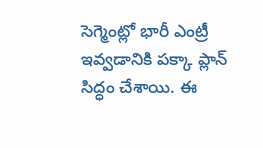సెగ్మెంట్లో భారీ ఎంట్రీ ఇవ్వడానికి పక్కా ప్లాన్ సిద్ధం చేశాయి. ఈ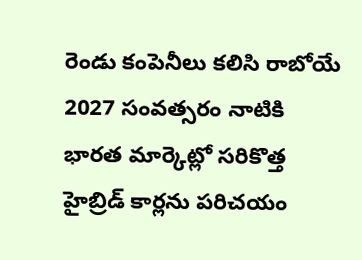రెండు కంపెనీలు కలిసి రాబోయే 2027 సంవత్సరం నాటికి భారత మార్కెట్లో సరికొత్త హైబ్రిడ్ కార్లను పరిచయం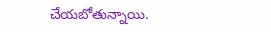చేయబోతున్నాయి.